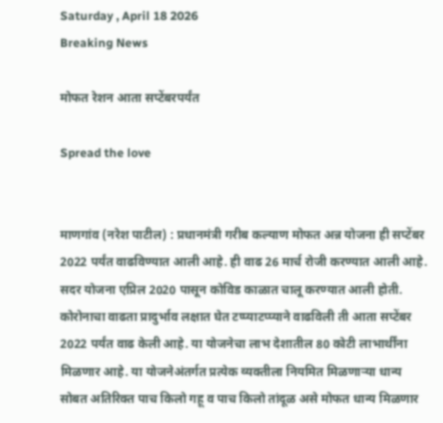Saturday , April 18 2026
Breaking News

मोफत रेशन आता सप्टेंबरपर्यंत

Spread the love


माणगांव (नरेश पाटील) : प्रधानमंत्री गरीब कल्याण मोफत अन्न योजना ही सप्टेंबर 2022 पर्यंत वाढविण्यात आली आहे. ही वाढ 26 मार्च रोजी करण्यात आली आहे. सदर योजना एप्रिल 2020 पासून कोविड काळात चालू करण्यात आली होती. कोरोनाचा वाढता प्रादुर्भाव लक्षात घेत टप्प्याटप्प्याने वाढविली ती आता सप्टेंबर 2022 पर्यंत वाढ केली आहे. या योजनेचा लाभ देशातील 80 कोटी लाभार्थींना मिळणार आहे. या योजनेअंतर्गत प्रत्येक व्यक्तीला नियमित मिळणाऱ्या धान्य सोबत अतिरिक्त पाच किलो गहू व पाच किलो तांदूळ असे मोफत धान्य मिळणार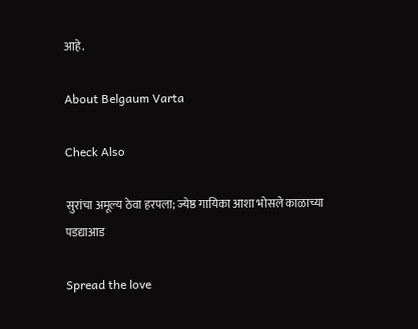आहे.

About Belgaum Varta

Check Also

सुरांचा अमूल्य ठेवा हरपला; ज्येष्ठ गायिका आशा भोसले काळाच्या पडद्याआड

Spread the love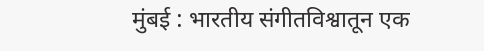मुंबई : भारतीय संगीतविश्वातून एक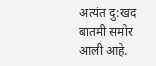अत्यंत दु:खद बातमी समोर आली आहे.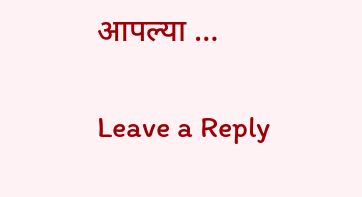आपल्या …

Leave a Reply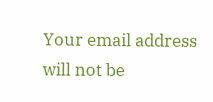Your email address will not be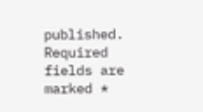published. Required fields are marked *